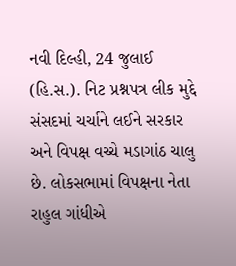નવી દિલ્હી, 24 જુલાઈ (હિ.સ.). નિટ પ્રશ્નપત્ર લીક મુદ્દે સંસદમાં ચર્ચાને લઈને સરકાર અને વિપક્ષ વચ્ચે મડાગાંઠ ચાલુ છે. લોકસભામાં વિપક્ષના નેતા રાહુલ ગાંધીએ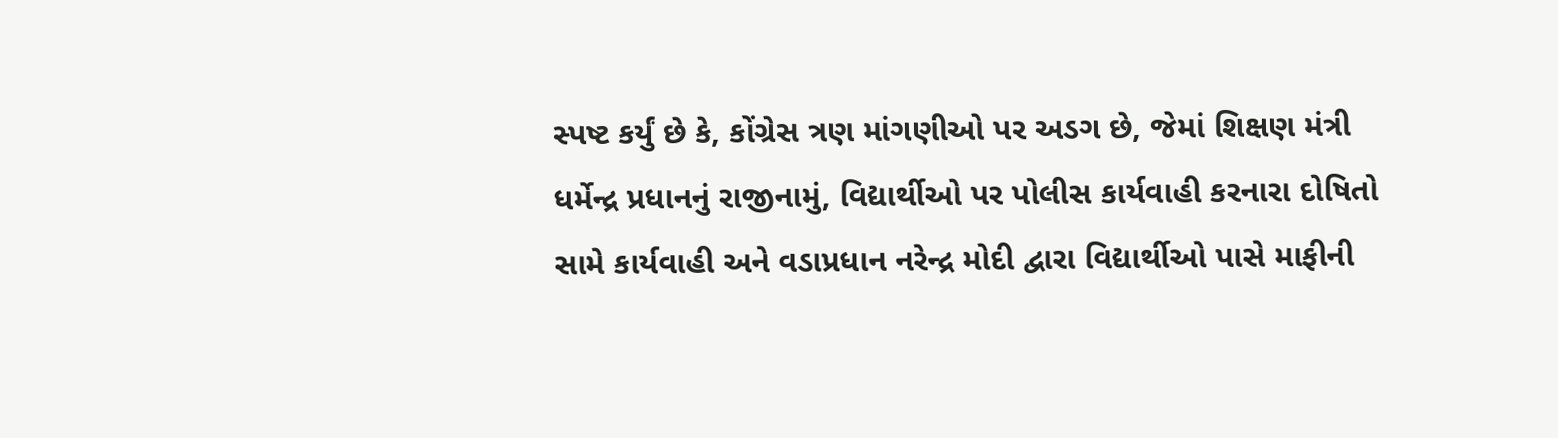સ્પષ્ટ કર્યું છે કે, કોંગ્રેસ ત્રણ માંગણીઓ પર અડગ છે, જેમાં શિક્ષણ મંત્રી ધર્મેન્દ્ર પ્રધાનનું રાજીનામું, વિદ્યાર્થીઓ પર પોલીસ કાર્યવાહી કરનારા દોષિતો સામે કાર્યવાહી અને વડાપ્રધાન નરેન્દ્ર મોદી દ્વારા વિદ્યાર્થીઓ પાસે માફીની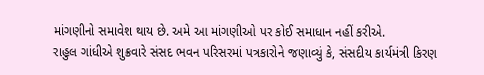માંગણીનો સમાવેશ થાય છે. અમે આ માંગણીઓ પર કોઈ સમાધાન નહીં કરીએ.
રાહુલ ગાંધીએ શુક્રવારે સંસદ ભવન પરિસરમાં પત્રકારોને જણાવ્યું કે, સંસદીય કાર્યમંત્રી કિરણ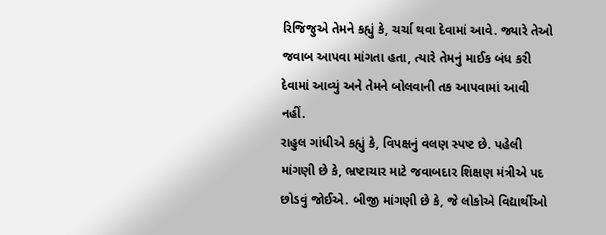રિજિજુએ તેમને કહ્યું કે, ચર્ચા થવા દેવામાં આવે. જ્યારે તેઓ જવાબ આપવા માંગતા હતા, ત્યારે તેમનું માઈક બંધ કરી દેવામાં આવ્યું અને તેમને બોલવાની તક આપવામાં આવી નહીં.
રાહુલ ગાંધીએ કહ્યું કે, વિપક્ષનું વલણ સ્પષ્ટ છે. પહેલી માંગણી છે કે, ભ્રષ્ટાચાર માટે જવાબદાર શિક્ષણ મંત્રીએ પદ છોડવું જોઈએ. બીજી માંગણી છે કે, જે લોકોએ વિદ્યાર્થીઓ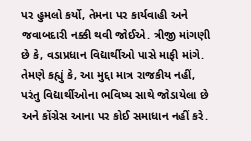પર હુમલો કર્યો, તેમના પર કાર્યવાહી અને જવાબદારી નક્કી થવી જોઈએ. ત્રીજી માંગણી છે કે, વડાપ્રધાન વિદ્યાર્થીઓ પાસે માફી માંગે.
તેમણે કહ્યું કે, આ મુદ્દા માત્ર રાજકીય નહીં, પરંતુ વિદ્યાર્થીઓના ભવિષ્ય સાથે જોડાયેલા છે અને કોંગ્રેસ આના પર કોઈ સમાધાન નહીં કરે.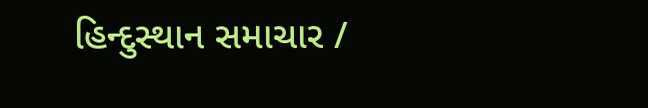હિન્દુસ્થાન સમાચાર /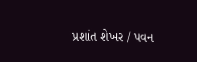પ્રશાંત શેખર / પવન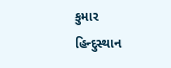કુમાર
હિન્દુસ્થાન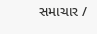સમાચાર /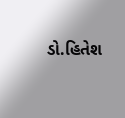ડો.હિતેશ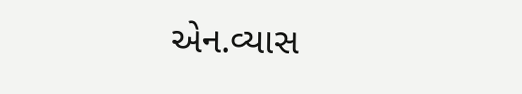એન.વ્યાસ